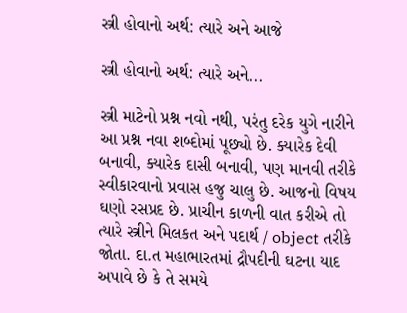સ્ત્રી હોવાનો અર્થ: ત્યારે અને આજે

સ્ત્રી હોવાનો અર્થ: ત્યારે અને...

સ્ત્રી માટેનો પ્રશ્ન નવો નથી, પરંતુ દરેક યુગે નારીને આ પ્રશ્ન નવા શબ્દોમાં પૂછ્યો છે. ક્યારેક દેવી બનાવી, ક્યારેક દાસી બનાવી, પણ માનવી તરીકે સ્વીકારવાનો પ્રવાસ હજુ ચાલુ છે. આજનો વિષય ઘણો રસપ્રદ છે. પ્રાચીન કાળની વાત કરીએ તો ત્યારે સ્ત્રીને મિલકત અને પદાર્થ / object તરીકે જોતા. દા.ત મહાભારતમાં દ્રૌપદીની ઘટના યાદ અપાવે છે કે તે સમયે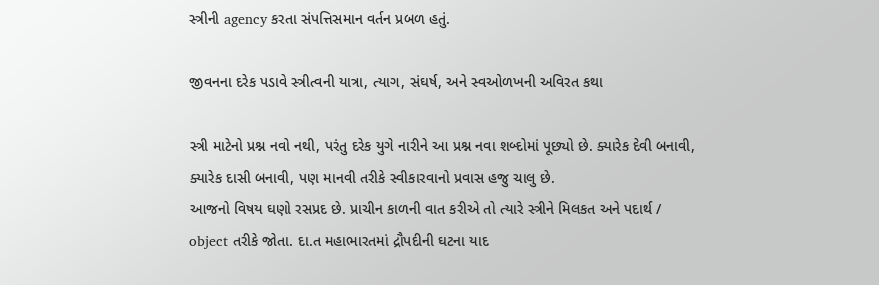સ્ત્રીની agency કરતા સંપત્તિસમાન વર્તન પ્રબળ હતું.

જીવનના દરેક પડાવે સ્ત્રીત્વની યાત્રા, ત્યાગ, સંઘર્ષ, અને સ્વઓળખની અવિરત કથા

સ્ત્રી માટેનો પ્રશ્ન નવો નથી, પરંતુ દરેક યુગે નારીને આ પ્રશ્ન નવા શબ્દોમાં પૂછ્યો છે. ક્યારેક દેવી બનાવી, ક્યારેક દાસી બનાવી, પણ માનવી તરીકે સ્વીકારવાનો પ્રવાસ હજુ ચાલુ છે.
આજનો વિષય ઘણો રસપ્રદ છે. પ્રાચીન કાળની વાત કરીએ તો ત્યારે સ્ત્રીને મિલકત અને પદાર્થ / object તરીકે જોતા. દા.ત મહાભારતમાં દ્રૌપદીની ઘટના યાદ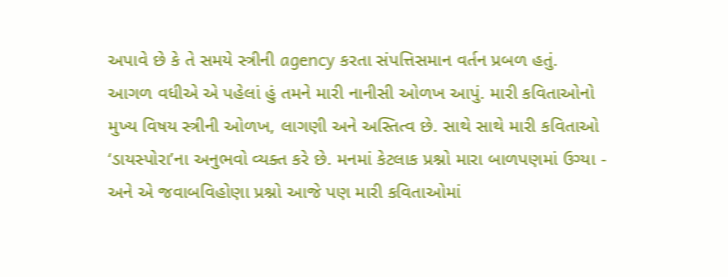અપાવે છે કે તે સમયે સ્ત્રીની agency કરતા સંપત્તિસમાન વર્તન પ્રબળ હતું.
આગળ વધીએ એ પહેલાં હું તમને મારી નાનીસી ઓળખ આપું. મારી કવિતાઓનો મુખ્ય વિષય સ્ત્રીની ઓળખ, લાગણી અને અસ્તિત્વ છે. સાથે સાથે મારી કવિતાઓ ‘ડાયસ્પોરા’ના અનુભવો વ્યક્ત કરે છે. મનમાં કેટલાક પ્રશ્નો મારા બાળપણમાં ઉગ્યા - અને એ જવાબવિહોણા પ્રશ્નો આજે પણ મારી કવિતાઓમાં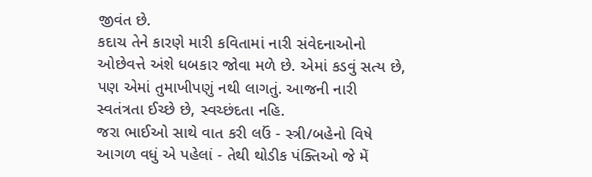જીવંત છે.
કદાચ તેને કારણે મારી કવિતામાં નારી સંવેદનાઓનો ઓછેવત્તે અંશે ધબકાર જોવા મળે છે. એમાં કડવું સત્ય છે, પણ એમાં તુમાખીપણું નથી લાગતું. આજની નારી સ્વતંત્રતા ઈચ્છે છે, સ્વચ્છંદતા નહિ.
જરા ભાઈઓ સાથે વાત કરી લઉં - સ્ત્રી/બહેનો વિષે આગળ વધું એ પહેલાં - તેથી થોડીક પંક્તિઓ જે મેં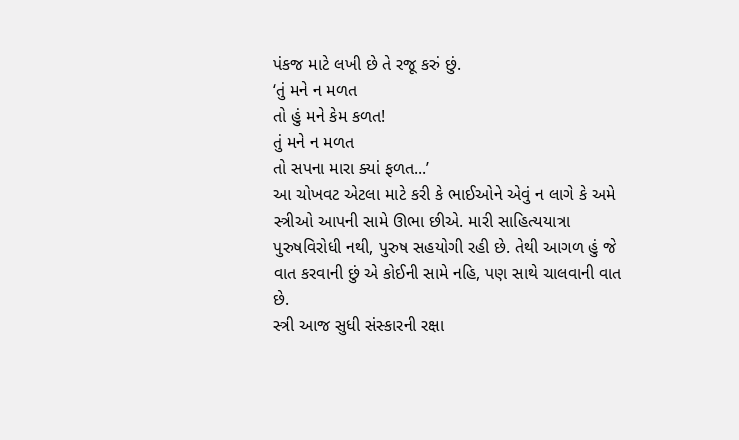પંકજ માટે લખી છે તે રજૂ કરું છું.
‘તું મને ન મળત
તો હું મને કેમ કળત!
તું મને ન મળત
તો સપના મારા ક્યાં ફળત...’
આ ચોખવટ એટલા માટે કરી કે ભાઈઓને એવું ન લાગે કે અમે સ્ત્રીઓ આપની સામે ઊભા છીએ. મારી સાહિત્યયાત્રા પુરુષવિરોધી નથી, પુરુષ સહયોગી રહી છે. તેથી આગળ હું જે વાત કરવાની છું એ કોઈની સામે નહિ, પણ સાથે ચાલવાની વાત છે.
સ્ત્રી આજ સુધી સંસ્કારની રક્ષા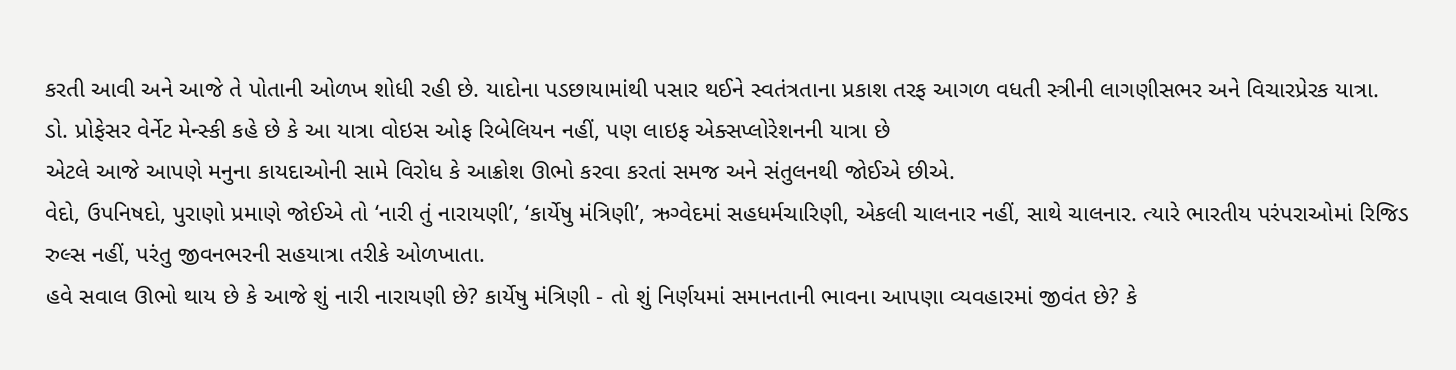કરતી આવી અને આજે તે પોતાની ઓળખ શોધી રહી છે. યાદોના પડછાયામાંથી પસાર થઈને સ્વતંત્રતાના પ્રકાશ તરફ આગળ વધતી સ્ત્રીની લાગણીસભર અને વિચારપ્રેરક યાત્રા.
ડો. પ્રોફેસર વેર્નેટ મેન્સ્કી કહે છે કે આ યાત્રા વોઇસ ઓફ રિબેલિયન નહીં, પણ લાઇફ એક્સપ્લોરેશનની યાત્રા છે
એટલે આજે આપણે મનુના કાયદાઓની સામે વિરોધ કે આક્રોશ ઊભો કરવા કરતાં સમજ અને સંતુલનથી જોઈએ છીએ.
વેદો, ઉપનિષદો, પુરાણો પ્રમાણે જોઈએ તો ‘નારી તું નારાયણી’, ‘કાર્યેષુ મંત્રિણી’, ઋગ્વેદમાં સહધર્મચારિણી, એકલી ચાલનાર નહીં, સાથે ચાલનાર. ત્યારે ભારતીય પરંપરાઓમાં રિજિડ રુલ્સ નહીં, પરંતુ જીવનભરની સહયાત્રા તરીકે ઓળખાતા.
હવે સવાલ ઊભો થાય છે કે આજે શું નારી નારાયણી છે? કાર્યેષુ મંત્રિણી - તો શું નિર્ણયમાં સમાનતાની ભાવના આપણા વ્યવહારમાં જીવંત છે? કે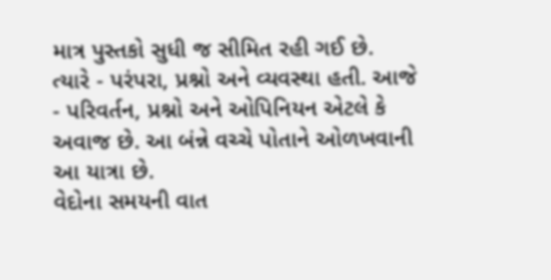માત્ર પુસ્તકો સુધી જ સીમિત રહી ગઈ છે.
ત્યારે - પરંપરા, પ્રશ્નો અને વ્યવસ્થા હતી. આજે - પરિવર્તન, પ્રશ્નો અને ઓપિનિયન એટલે કે અવાજ છે. આ બંન્ને વચ્ચે પોતાને ઓળખવાની આ યાત્રા છે.
વેદોના સમયની વાત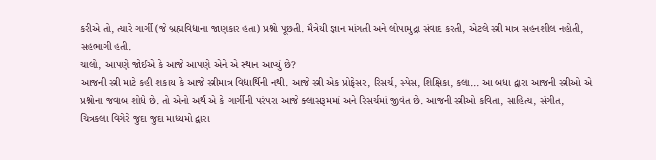કરીએ તો, ત્યારે ગાર્ગી (જે બ્રહ્મવિદ્યાના જાણકાર હતા) પ્રશ્નો પૂછતી. મૈત્રેયી જ્ઞાન માંગતી અને લોપામુદ્રા સંવાદ કરતી, એટલે સ્ત્રી માત્ર સહનશીલ નહોતી, સહભાગી હતી.
ચાલો, આપણે જોઈએ કે આજે આપણે એને એ સ્થાન આપ્યું છે?
આજની સ્ત્રી માટે કહી શકાય કે આજે સ્ત્રીમાત્ર વિદ્યાર્થિની નથી. આજે સ્ત્રી એક પ્રોફેસર, રિસર્ચ, સ્પેસ, શિક્ષિકા, કલા... આ બધા દ્વારા આજની સ્ત્રીઓ એ પ્રશ્નોના જવાબ શોધે છે. તો એનો અર્થ એ કે ગાર્ગીની પરંપરા આજે ક્લાસરૂમમાં અને રિસર્ચમાં જીવંત છે. આજની સ્ત્રીઓ કવિતા, સાહિત્ય, સંગીત, ચિત્રકલા વિગેરે જુદા જુદા માધ્યમો દ્વારા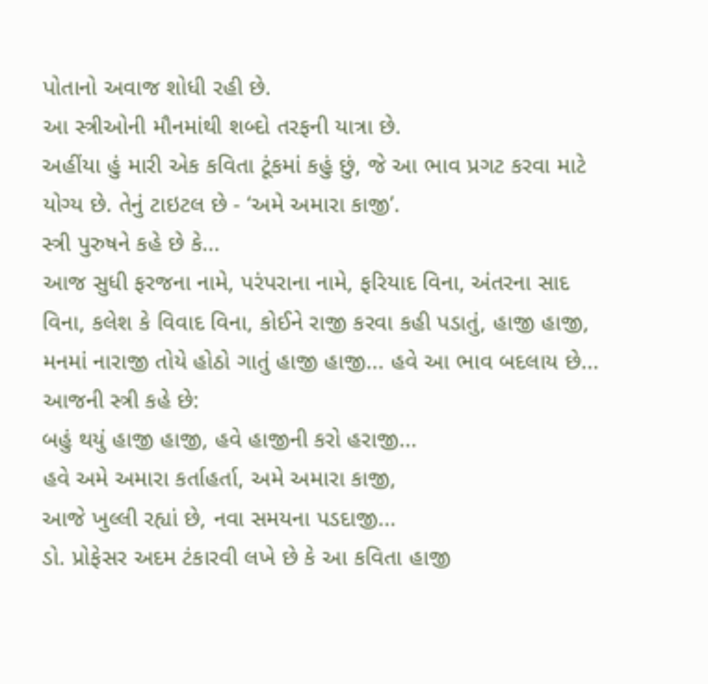પોતાનો અવાજ શોધી રહી છે.
આ સ્ત્રીઓની મૌનમાંથી શબ્દો તરફની યાત્રા છે.
અહીંયા હું મારી એક કવિતા ટૂંકમાં કહું છું, જે આ ભાવ પ્રગટ કરવા માટે યોગ્ય છે. તેનું ટાઇટલ છે - ‘અમે અમારા કાજી’.
સ્ત્રી પુરુષને કહે છે કે...
આજ સુધી ફરજના નામે, પરંપરાના નામે, ફરિયાદ વિના, અંતરના સાદ વિના, કલેશ કે વિવાદ વિના, કોઈને રાજી કરવા કહી પડાતું, હાજી હાજી,
મનમાં નારાજી તોયે હોઠો ગાતું હાજી હાજી... હવે આ ભાવ બદલાય છે...
આજની સ્ત્રી કહે છે:
બહું થયું હાજી હાજી, હવે હાજીની કરો હરાજી...
હવે અમે અમારા કર્તાહર્તા, અમે અમારા કાજી,
આજે ખુલ્લી રહ્યાં છે, નવા સમયના પડદાજી...
ડો. પ્રોફેસર અદમ ટંકારવી લખે છે કે આ કવિતા હાજી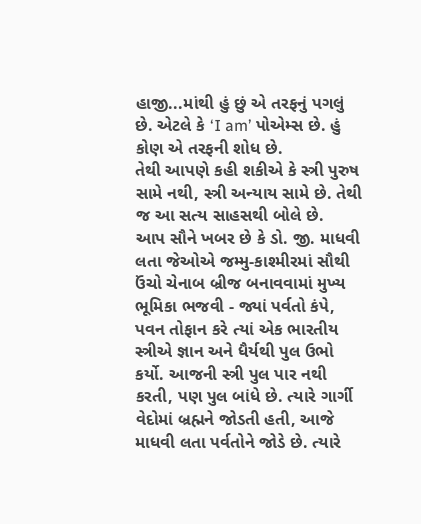હાજી...માંથી હું છું એ તરફનું પગલું છે. એટલે કે ‘I am’ પોએમ્સ છે. હું કોણ એ તરફની શોધ છે.
તેથી આપણે કહી શકીએ કે સ્ત્રી પુરુષ સામે નથી, સ્ત્રી અન્યાય સામે છે. તેથી જ આ સત્ય સાહસથી બોલે છે.
આપ સૌને ખબર છે કે ડો. જી. માધવી લતા જેઓએ જમ્મુ-કાશ્મીરમાં સૌથી ઉંચો ચેનાબ બ્રીજ બનાવવામાં મુખ્ય ભૂમિકા ભજવી - જ્યાં પર્વતો કંપે, પવન તોફાન કરે ત્યાં એક ભારતીય સ્ત્રીએ જ્ઞાન અને ધૈર્યથી પુલ ઉભો કર્યો. આજની સ્ત્રી પુલ પાર નથી કરતી, પણ પુલ બાંધે છે. ત્યારે ગાર્ગી વેદોમાં બ્રહ્મને જોડતી હતી, આજે માધવી લતા પર્વતોને જોડે છે. ત્યારે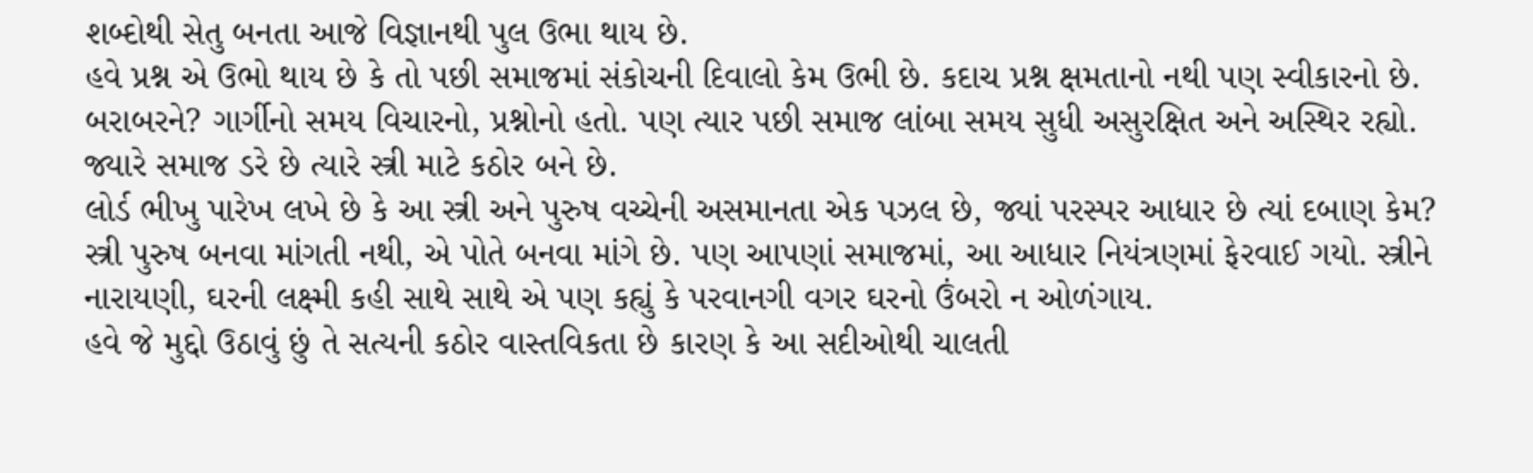શબ્દોથી સેતુ બનતા આજે વિજ્ઞાનથી પુલ ઉભા થાય છે.
હવે પ્રશ્ન એ ઉભો થાય છે કે તો પછી સમાજમાં સંકોચની દિવાલો કેમ ઉભી છે. કદાચ પ્રશ્ન ક્ષમતાનો નથી પણ સ્વીકારનો છે. બરાબરને? ગાર્ગીનો સમય વિચારનો, પ્રશ્નોનો હતો. પણ ત્યાર પછી સમાજ લાંબા સમય સુધી અસુરક્ષિત અને અસ્થિર રહ્યો. જ્યારે સમાજ ડરે છે ત્યારે સ્ત્રી માટે કઠોર બને છે.
લોર્ડ ભીખુ પારેખ લખે છે કે આ સ્ત્રી અને પુરુષ વચ્ચેની અસમાનતા એક પઝલ છે, જ્યાં પરસ્પર આધાર છે ત્યાં દબાણ કેમ? સ્ત્રી પુરુષ બનવા માંગતી નથી, એ પોતે બનવા માંગે છે. પણ આપણાં સમાજમાં, આ આધાર નિયંત્રણમાં ફેરવાઈ ગયો. સ્ત્રીને નારાયણી, ઘરની લક્ષ્મી કહી સાથે સાથે એ પણ કહ્યું કે પરવાનગી વગર ઘરનો ઉંબરો ન ઓળંગાય.
હવે જે મુદ્દો ઉઠાવું છું તે સત્યની કઠોર વાસ્તવિકતા છે કારણ કે આ સદીઓથી ચાલતી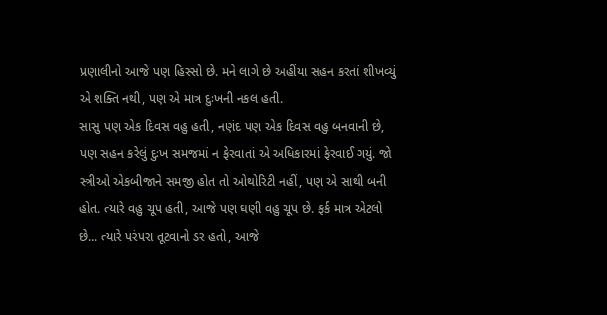પ્રણાલીનો આજે પણ હિસ્સો છે. મને લાગે છે અહીંયા સહન કરતાં શીખવ્યું એ શક્તિ નથી, પણ એ માત્ર દુઃખની નકલ હતી.
સાસુ પણ એક દિવસ વહુ હતી, નણંદ પણ એક દિવસ વહુ બનવાની છે, પણ સહન કરેલું દુઃખ સમજમાં ન ફેરવાતાં એ અધિકારમાં ફેરવાઈ ગયું. જો સ્ત્રીઓ એકબીજાને સમજી હોત તો ઓથોરિટી નહીં, પણ એ સાથી બની હોત. ત્યારે વહુ ચૂપ હતી, આજે પણ ઘણી વહુ ચૂપ છે. ફર્ક માત્ર એટલો છે... ત્યારે પરંપરા તૂટવાનો ડર હતો, આજે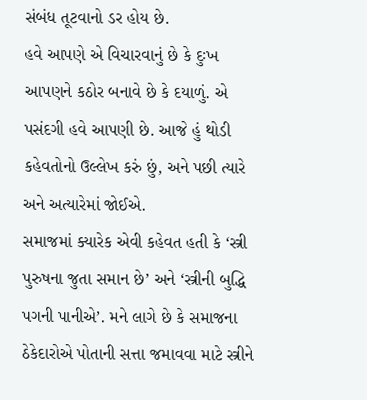સંબંધ તૂટવાનો ડર હોય છે.
હવે આપણે એ વિચારવાનું છે કે દુઃખ આપણને કઠોર બનાવે છે કે દયાળું. એ પસંદગી હવે આપણી છે. આજે હું થોડી કહેવતોનો ઉલ્લેખ કરું છું, અને પછી ત્યારે અને અત્યારેમાં જોઈએ.
સમાજમાં ક્યારેક એવી કહેવત હતી કે ‘સ્ત્રી પુરુષના જુતા સમાન છે’ અને ‘સ્ત્રીની બુદ્ધિ પગની પાનીએ’. મને લાગે છે કે સમાજના ઠેકેદારોએ પોતાની સત્તા જમાવવા માટે સ્ત્રીને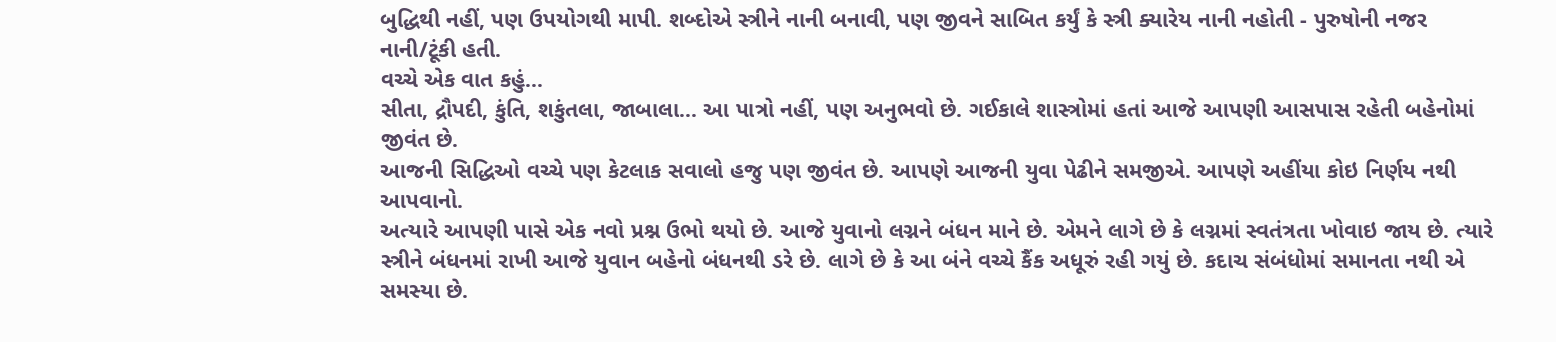બુદ્ધિથી નહીં, પણ ઉપયોગથી માપી. શબ્દોએ સ્ત્રીને નાની બનાવી, પણ જીવને સાબિત કર્યું કે સ્ત્રી ક્યારેય નાની નહોતી - પુરુષોની નજર નાની/ટૂંકી હતી.
વચ્ચે એક વાત કહું...
સીતા, દ્રૌપદી, કુંતિ, શકુંતલા, જાબાલા... આ પાત્રો નહીં, પણ અનુભવો છે. ગઈકાલે શાસ્ત્રોમાં હતાં આજે આપણી આસપાસ રહેતી બહેનોમાં જીવંત છે.
આજની સિદ્ધિઓ વચ્ચે પણ કેટલાક સવાલો હજુ પણ જીવંત છે. આપણે આજની યુવા પેઢીને સમજીએ. આપણે અહીંયા કોઇ નિર્ણય નથી આપવાનો.
અત્યારે આપણી પાસે એક નવો પ્રશ્ન ઉભો થયો છે. આજે યુવાનો લગ્નને બંધન માને છે. એમને લાગે છે કે લગ્નમાં સ્વતંત્રતા ખોવાઇ જાય છે. ત્યારે સ્ત્રીને બંધનમાં રાખી આજે યુવાન બહેનો બંધનથી ડરે છે. લાગે છે કે આ બંને વચ્ચે કૈંક અધૂરું રહી ગયું છે. કદાચ સંબંધોમાં સમાનતા નથી એ સમસ્યા છે.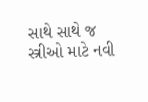સાથે સાથે જ સ્ત્રીઓ માટે નવી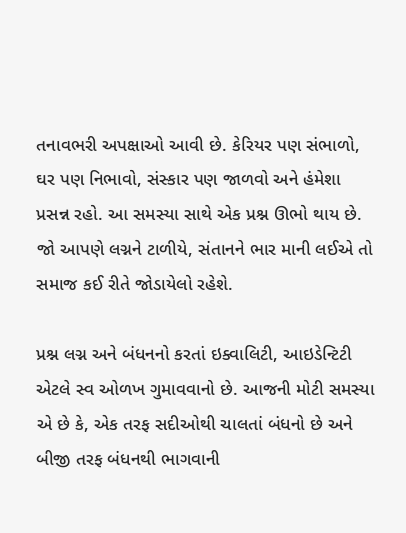તનાવભરી અપક્ષાઓ આવી છે. કેરિયર પણ સંભાળો, ઘર પણ નિભાવો, સંસ્કાર પણ જાળવો અને હંમેશા પ્રસન્ન રહો. આ સમસ્યા સાથે એક પ્રશ્ન ઊભો થાય છે. જો આપણે લગ્નને ટાળીયે, સંતાનને ભાર માની લઈએ તો સમાજ કઈ રીતે જોડાયેલો રહેશે.

પ્રશ્ન લગ્ન અને બંધનનો કરતાં ઇક્વાલિટી, આઇડેન્ટિટી એટલે સ્વ ઓળખ ગુમાવવાનો છે. આજની મોટી સમસ્યા એ છે કે, એક તરફ સદીઓથી ચાલતાં બંધનો છે અને બીજી તરફ બંધનથી ભાગવાની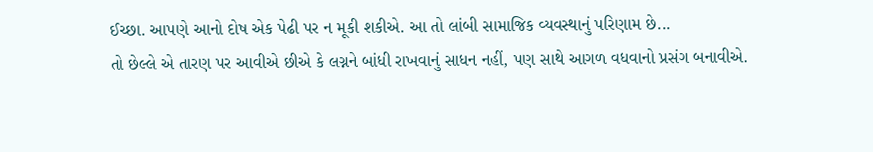ઈચ્છા. આપણે આનો દોષ એક પેઢી પર ન મૂકી શકીએ. આ તો લાંબી સામાજિક વ્યવસ્થાનું પરિણામ છે...
તો છેલ્લે એ તારણ પર આવીએ છીએ કે લગ્નને બાંધી રાખવાનું સાધન નહીં, પણ સાથે આગળ વધવાનો પ્રસંગ બનાવીએ.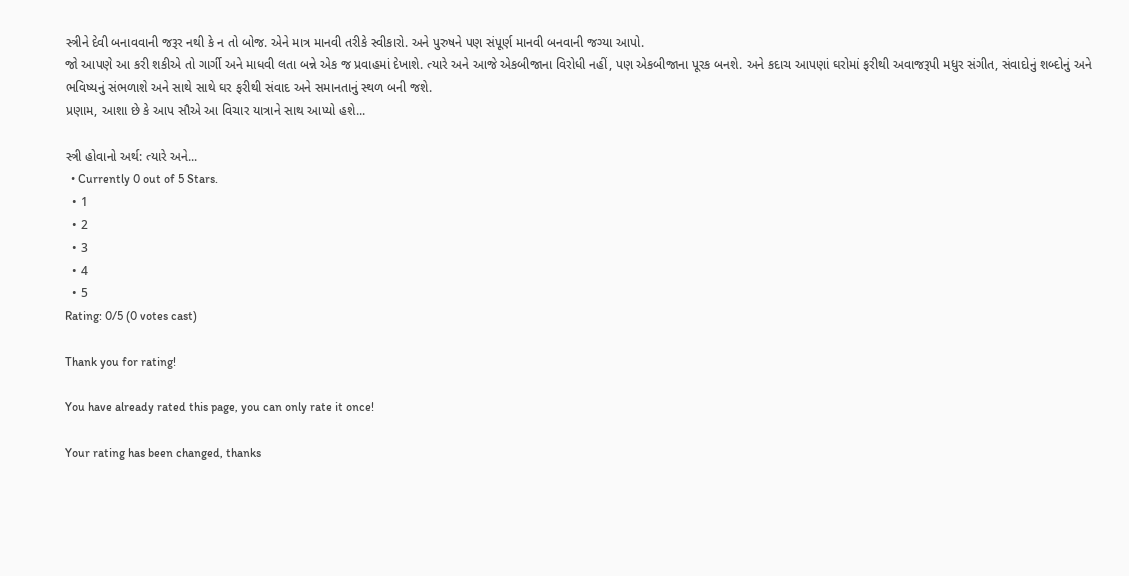સ્ત્રીને દેવી બનાવવાની જરૂર નથી કે ન તો બોજ. એને માત્ર માનવી તરીકે સ્વીકારો. અને પુરુષને પણ સંપૂર્ણ માનવી બનવાની જગ્યા આપો.
જો આપણે આ કરી શકીએ તો ગાર્ગી અને માધવી લતા બન્ને એક જ પ્રવાહમાં દેખાશે. ત્યારે અને આજે એકબીજાના વિરોધી નહીં, પણ એકબીજાના પૂરક બનશે. અને કદાચ આપણાં ઘરોમાં ફરીથી અવાજરૂપી મધુર સંગીત, સંવાદોનું શબ્દોનું અને ભવિષ્યનું સંભળાશે અને સાથે સાથે ઘર ફરીથી સંવાદ અને સમાનતાનું સ્થળ બની જશે.
પ્રણામ, આશા છે કે આપ સૌએ આ વિચાર યાત્રાને સાથ આપ્યો હશે...

સ્ત્રી હોવાનો અર્થ: ત્યારે અને...
  • Currently 0 out of 5 Stars.
  • 1
  • 2
  • 3
  • 4
  • 5
Rating: 0/5 (0 votes cast)

Thank you for rating!

You have already rated this page, you can only rate it once!

Your rating has been changed, thanks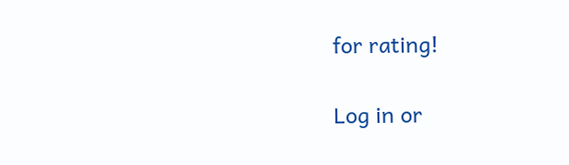for rating!

Log in or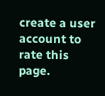create a user account to rate this page.